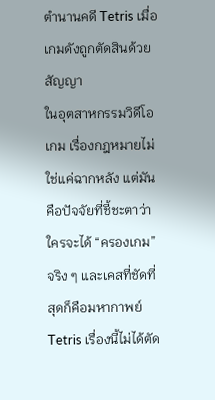ตำนานคดี Tetris เมื่อเกมดังถูกตัดสินด้วยสัญญา
ในอุตสาหกรรมวิดีโอเกม เรื่องกฎหมายไม่ใช่แค่ฉากหลัง แต่มันคือปัจจัยที่ชี้ชะตาว่าใครจะได้ “ครองเกม” จริง ๆ และเคสที่ชัดที่สุดก็คือมหากาพย์ Tetris เรื่องนี้ไม่ได้ตัด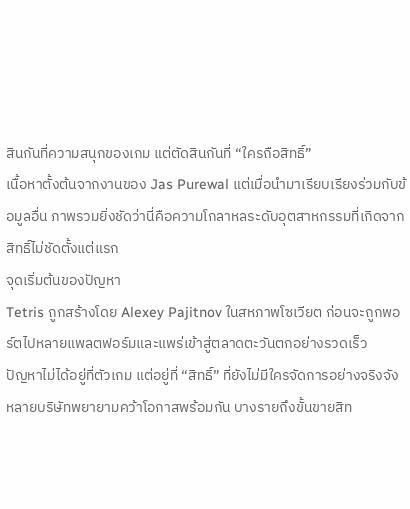สินกันที่ความสนุกของเกม แต่ตัดสินกันที่ “ใครถือสิทธิ์”
เนื้อหาตั้งต้นจากงานของ Jas Purewal แต่เมื่อนำมาเรียบเรียงร่วมกับข้อมูลอื่น ภาพรวมยิ่งชัดว่านี่คือความโกลาหลระดับอุตสาหกรรมที่เกิดจากสิทธิ์ไม่ชัดตั้งแต่แรก
จุดเริ่มต้นของปัญหา
Tetris ถูกสร้างโดย Alexey Pajitnov ในสหภาพโซเวียต ก่อนจะถูกพอร์ตไปหลายแพลตฟอร์มและแพร่เข้าสู่ตลาดตะวันตกอย่างรวดเร็ว
ปัญหาไม่ได้อยู่ที่ตัวเกม แต่อยู่ที่ “สิทธิ์” ที่ยังไม่มีใครจัดการอย่างจริงจัง หลายบริษัทพยายามคว้าโอกาสพร้อมกัน บางรายถึงขั้นขายสิท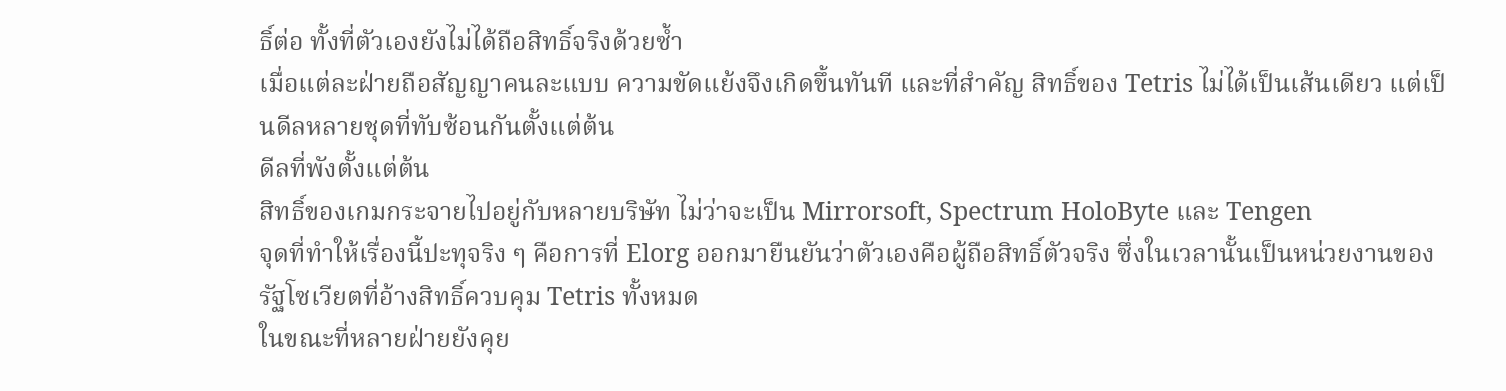ธิ์ต่อ ทั้งที่ตัวเองยังไม่ได้ถือสิทธิ์จริงด้วยซ้ำ
เมื่อแต่ละฝ่ายถือสัญญาคนละแบบ ความขัดแย้งจึงเกิดขึ้นทันที และที่สำคัญ สิทธิ์ของ Tetris ไม่ได้เป็นเส้นเดียว แต่เป็นดีลหลายชุดที่ทับซ้อนกันตั้งแต่ต้น
ดีลที่พังตั้งแต่ต้น
สิทธิ์ของเกมกระจายไปอยู่กับหลายบริษัท ไม่ว่าจะเป็น Mirrorsoft, Spectrum HoloByte และ Tengen
จุดที่ทำให้เรื่องนี้ปะทุจริง ๆ คือการที่ Elorg ออกมายืนยันว่าตัวเองคือผู้ถือสิทธิ์ตัวจริง ซึ่งในเวลานั้นเป็นหน่วยงานของรัฐโซเวียตที่อ้างสิทธิ์ควบคุม Tetris ทั้งหมด
ในขณะที่หลายฝ่ายยังคุย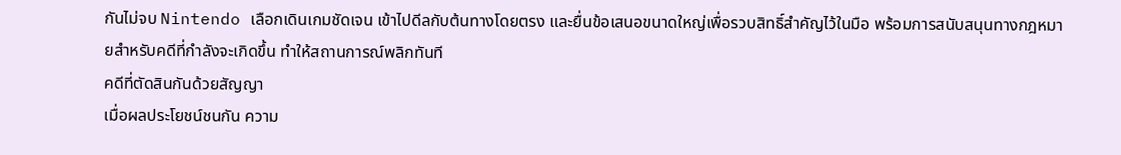กันไม่จบ Nintendo เลือกเดินเกมชัดเจน เข้าไปดีลกับต้นทางโดยตรง และยื่นข้อเสนอขนาดใหญ่เพื่อรวบสิทธิ์สำคัญไว้ในมือ พร้อมการสนับสนุนทางกฎหมายสำหรับคดีที่กำลังจะเกิดขึ้น ทำให้สถานการณ์พลิกทันที
คดีที่ตัดสินกันด้วยสัญญา
เมื่อผลประโยชน์ชนกัน ความ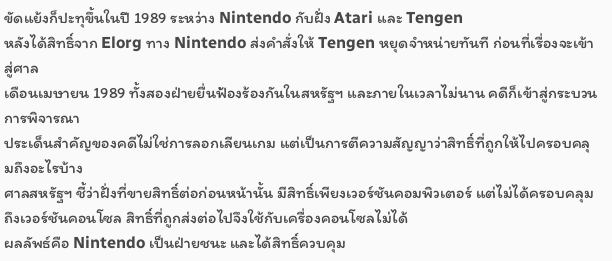ขัดแย้งก็ปะทุขึ้นในปี 1989 ระหว่าง Nintendo กับฝั่ง Atari และ Tengen
หลังได้สิทธิ์จาก Elorg ทาง Nintendo ส่งคำสั่งให้ Tengen หยุดจำหน่ายทันที ก่อนที่เรื่องจะเข้าสู่ศาล
เดือนเมษายน 1989 ทั้งสองฝ่ายยื่นฟ้องร้องกันในสหรัฐฯ และภายในเวลาไม่นาน คดีก็เข้าสู่กระบวนการพิจารณา
ประเด็นสำคัญของคดีไม่ใช่การลอกเลียนเกม แต่เป็นการตีความสัญญาว่าสิทธิ์ที่ถูกให้ไปครอบคลุมถึงอะไรบ้าง
ศาลสหรัฐฯ ชี้ว่าฝั่งที่ขายสิทธิ์ต่อก่อนหน้านั้น มีสิทธิ์เพียงเวอร์ชันคอมพิวเตอร์ แต่ไม่ได้ครอบคลุมถึงเวอร์ชันคอนโซล สิทธิ์ที่ถูกส่งต่อไปจึงใช้กับเครื่องคอนโซลไม่ได้
ผลลัพธ์คือ Nintendo เป็นฝ่ายชนะ และได้สิทธิ์ควบคุม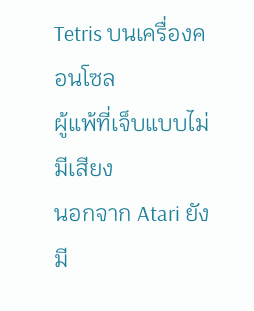Tetris บนเครื่องคอนโซล
ผู้แพ้ที่เจ็บแบบไม่มีเสียง
นอกจาก Atari ยังมี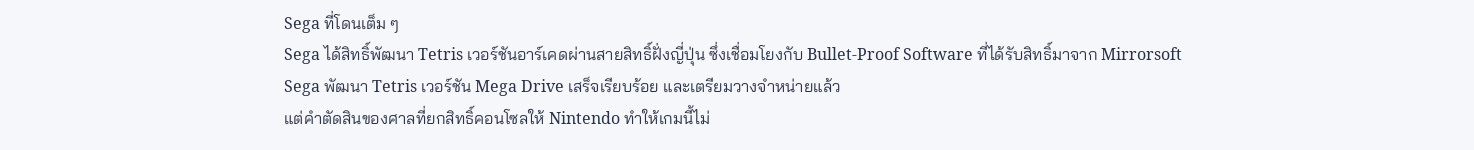Sega ที่โดนเต็ม ๆ
Sega ได้สิทธิ์พัฒนา Tetris เวอร์ชันอาร์เคดผ่านสายสิทธิ์ฝั่งญี่ปุ่น ซึ่งเชื่อมโยงกับ Bullet-Proof Software ที่ได้รับสิทธิ์มาจาก Mirrorsoft
Sega พัฒนา Tetris เวอร์ชัน Mega Drive เสร็จเรียบร้อย และเตรียมวางจำหน่ายแล้ว
แต่คำตัดสินของศาลที่ยกสิทธิ์คอนโซลให้ Nintendo ทำให้เกมนี้ไม่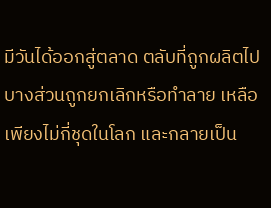มีวันได้ออกสู่ตลาด ตลับที่ถูกผลิตไปบางส่วนถูกยกเลิกหรือทำลาย เหลือเพียงไม่กี่ชุดในโลก และกลายเป็น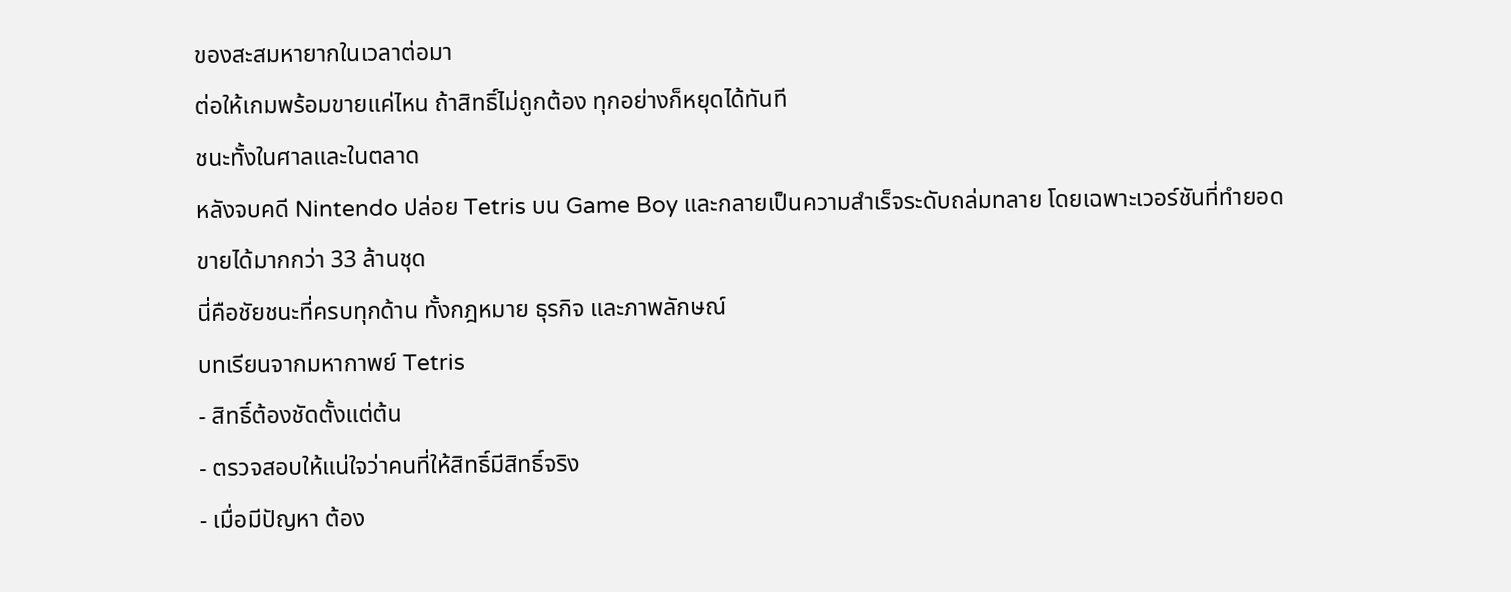ของสะสมหายากในเวลาต่อมา
ต่อให้เกมพร้อมขายแค่ไหน ถ้าสิทธิ์ไม่ถูกต้อง ทุกอย่างก็หยุดได้ทันที
ชนะทั้งในศาลและในตลาด
หลังจบคดี Nintendo ปล่อย Tetris บน Game Boy และกลายเป็นความสำเร็จระดับถล่มทลาย โดยเฉพาะเวอร์ชันที่ทำยอดขายได้มากกว่า 33 ล้านชุด
นี่คือชัยชนะที่ครบทุกด้าน ทั้งกฎหมาย ธุรกิจ และภาพลักษณ์
บทเรียนจากมหากาพย์ Tetris
- สิทธิ์ต้องชัดตั้งแต่ต้น
- ตรวจสอบให้แน่ใจว่าคนที่ให้สิทธิ์มีสิทธิ์จริง
- เมื่อมีปัญหา ต้อง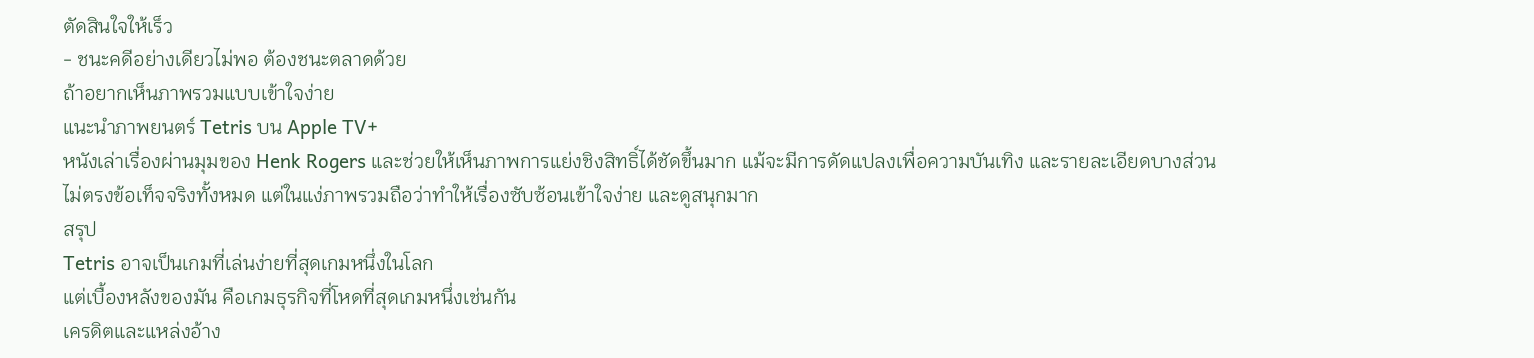ตัดสินใจให้เร็ว
- ชนะคดีอย่างเดียวไม่พอ ต้องชนะตลาดด้วย
ถ้าอยากเห็นภาพรวมแบบเข้าใจง่าย
แนะนำภาพยนตร์ Tetris บน Apple TV+
หนังเล่าเรื่องผ่านมุมของ Henk Rogers และช่วยให้เห็นภาพการแย่งชิงสิทธิ์ได้ชัดขึ้นมาก แม้จะมีการดัดแปลงเพื่อความบันเทิง และรายละเอียดบางส่วนไม่ตรงข้อเท็จจริงทั้งหมด แต่ในแง่ภาพรวมถือว่าทำให้เรื่องซับซ้อนเข้าใจง่าย และดูสนุกมาก
สรุป
Tetris อาจเป็นเกมที่เล่นง่ายที่สุดเกมหนึ่งในโลก
แต่เบื้องหลังของมัน คือเกมธุรกิจที่โหดที่สุดเกมหนึ่งเช่นกัน
เครดิตและแหล่งอ้าง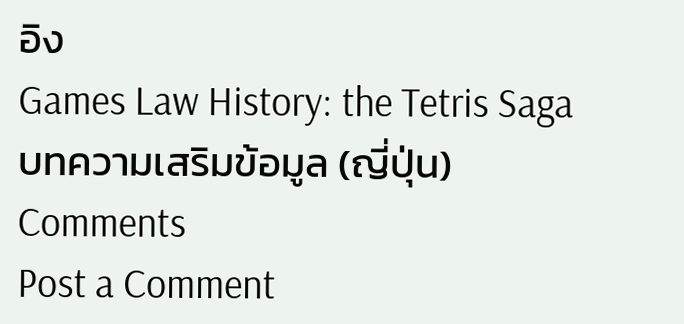อิง
Games Law History: the Tetris Saga
บทความเสริมข้อมูล (ญี่ปุ่น)
Comments
Post a Comment